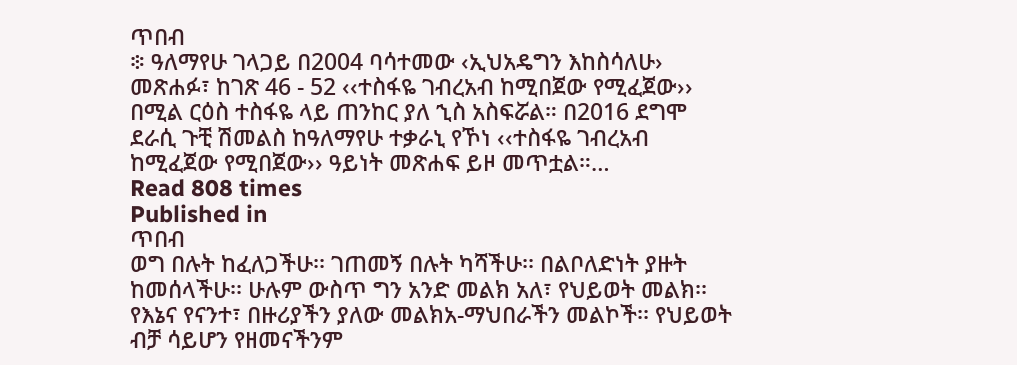ጥበብ
፨ ዓለማየሁ ገላጋይ በ2004 ባሳተመው ‹ኢህአዴግን እከስሳለሁ› መጽሐፉ፣ ከገጽ 46 - 52 ‹‹ተስፋዬ ገብረአብ ከሚበጀው የሚፈጀው›› በሚል ርዕስ ተስፋዬ ላይ ጠንከር ያለ ኂስ አስፍሯል። በ2016 ደግሞ ደራሲ ጉቺ ሽመልስ ከዓለማየሁ ተቃራኒ የኾነ ‹‹ተስፋዬ ገብረአብ ከሚፈጀው የሚበጀው›› ዓይነት መጽሐፍ ይዞ መጥቷል።…
Read 808 times
Published in
ጥበብ
ወግ በሉት ከፈለጋችሁ፡፡ ገጠመኝ በሉት ካሻችሁ፡፡ በልቦለድነት ያዙት ከመሰላችሁ፡፡ ሁሉም ውስጥ ግን አንድ መልክ አለ፣ የህይወት መልክ፡፡ የእኔና የናንተ፣ በዙሪያችን ያለው መልክአ-ማህበራችን መልኮች፡፡ የህይወት ብቻ ሳይሆን የዘመናችንም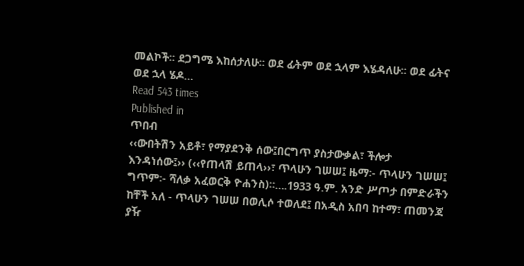መልኮች፡፡ ደጋግሜ እከሰታለሁ፡፡ ወደ ፊትም ወደ ኋላም እሄዳለሁ፡፡ ወደ ፊትና ወደ ኋላ ሄዶ…
Read 543 times
Published in
ጥበብ
‹‹ውበትሽን አይቶ፣ የማያደንቅ ሰው፤በርግጥ ያስታውቃል፣ ችሎታ እንዳነሰው፤›› (‹‹የጠላሽ ይጠላ››፣ ጥላሁን ገሠሠ፤ ዜማ፡- ጥላሁን ገሠሠ፤ ግጥም፡- ሻለቃ አፈወርቅ ዮሐንስ)።….1933 ዓ.ም. አንድ ሥጦታ በምድራችን ከቸች አለ - ጥላሁን ገሠሠ በወሊሶ ተወለደ፤ በአዲስ አበባ ከተማ፣ ጠመንጃ ያዥ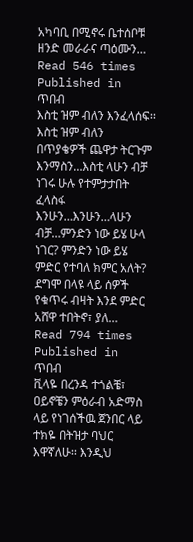አካባቢ በሚኖሩ ቤተሰቦቹ ዘንድ መራራና ጣዕሙን…
Read 546 times
Published in
ጥበብ
እስቲ ዝም ብለን እንፈላሰፍ፡፡እስቲ ዝም ብለን በጥያቄዎች ጨዋታ ትርጉም እንማስን…እስቲ ላሁን ብቻ ነገሩ ሁሉ የተምታታበት ፈላስፋ እንሁን…እንሁን…ላሁን ብቻ…ምንድን ነው ይሄ ሁላ ነገር? ምንድን ነው ይሄ ምድር የተባለ ክምር አለት? ደግሞ በላዩ ላይ ሰዎች የቁጥሩ ብዛት እንደ ምድር አሸዋ ተበትኖ፣ ያለ…
Read 794 times
Published in
ጥበብ
ቪላዬ በረንዳ ተጎልቼ፣ ዐይኖቼን ምዕራብ አድማስ ላይ የነገሰችዉ ጀንበር ላይ ተክዬ በትዝታ ባህር እዋኛለሁ፡፡ እንዲህ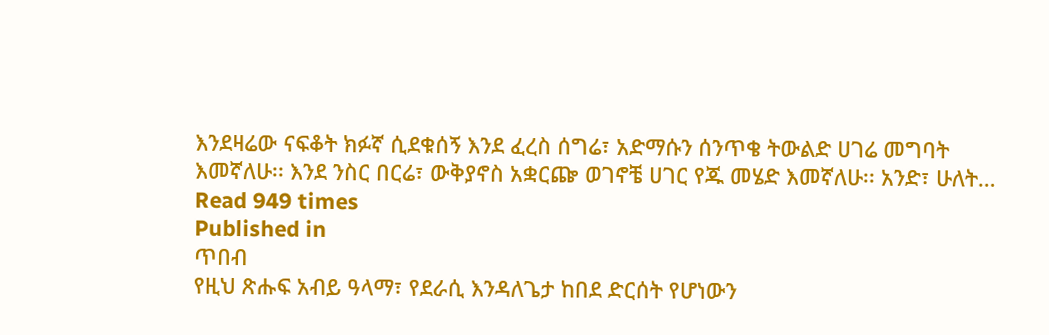እንደዛሬው ናፍቆት ክፉኛ ሲደቁሰኝ እንደ ፈረስ ሰግሬ፣ አድማሱን ሰንጥቄ ትውልድ ሀገሬ መግባት እመኛለሁ፡፡ እንደ ንስር በርሬ፣ ውቅያኖስ አቋርጬ ወገኖቼ ሀገር የጁ መሄድ እመኛለሁ፡፡ አንድ፣ ሁለት…
Read 949 times
Published in
ጥበብ
የዚህ ጽሑፍ አብይ ዓላማ፣ የደራሲ እንዳለጌታ ከበደ ድርሰት የሆነውን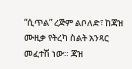“ሲጥል” ረጅም ልቦለድ፣ ከጃዝ ሙዚቃ የትረካ ስልት አንጻር መፈተሽ ነው። ጃዝ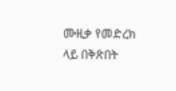ሙዚቃ የመድረክ ላይ በቅጽበት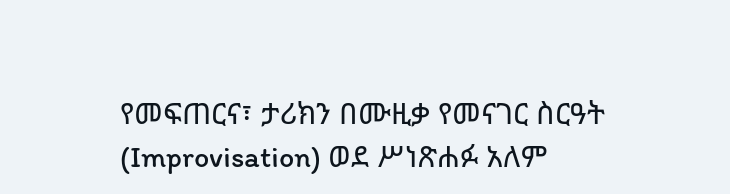የመፍጠርና፣ ታሪክን በሙዚቃ የመናገር ስርዓት (Improvisation) ወደ ሥነጽሐፉ አለም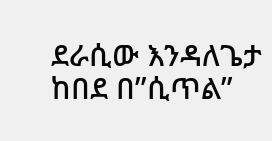ደራሲው እንዳለጌታ ከበደ በ”ሲጥል”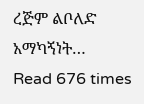ረጅም ልቦለድ አማካኝነት…
Read 676 times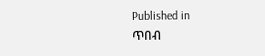Published in
ጥበብ